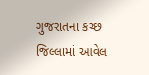ગુજરાતના કચ્છ જિલ્લામાં આવેલ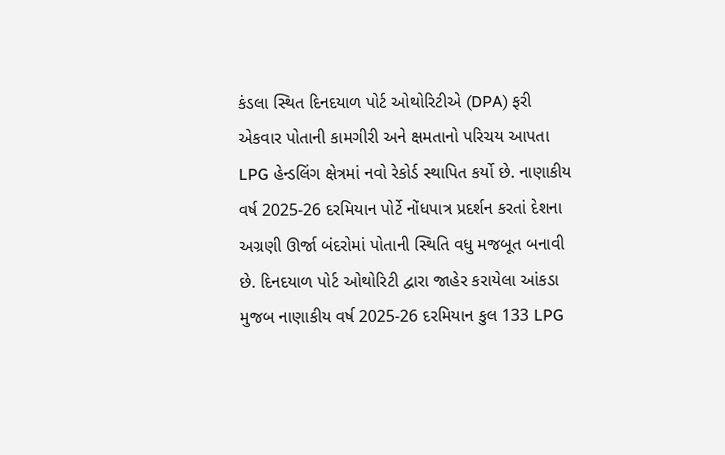કંડલા સ્થિત દિનદયાળ પોર્ટ ઓથોરિટીએ (DPA) ફરી એકવાર પોતાની કામગીરી અને ક્ષમતાનો પરિચય આપતા LPG હેન્ડલિંગ ક્ષેત્રમાં નવો રેકોર્ડ સ્થાપિત કર્યો છે. નાણાકીય વર્ષ 2025-26 દરમિયાન પોર્ટે નોંધપાત્ર પ્રદર્શન કરતાં દેશના અગ્રણી ઊર્જા બંદરોમાં પોતાની સ્થિતિ વધુ મજબૂત બનાવી છે. દિનદયાળ પોર્ટ ઓથોરિટી દ્વારા જાહેર કરાયેલા આંકડા મુજબ નાણાકીય વર્ષ 2025-26 દરમિયાન કુલ 133 LPG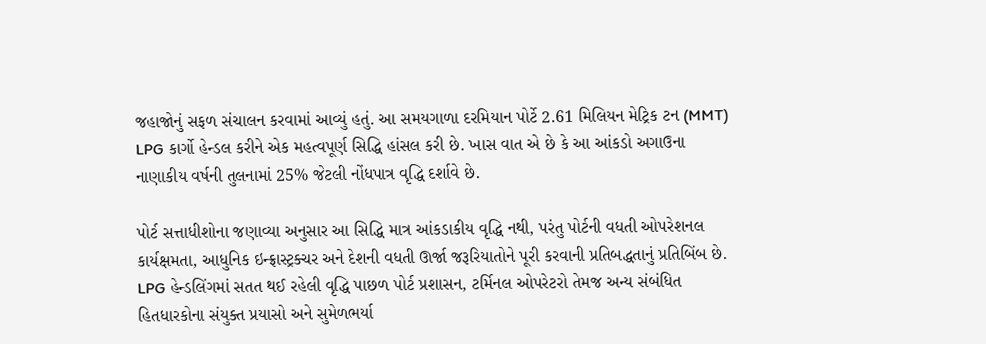જહાજોનું સફળ સંચાલન કરવામાં આવ્યું હતું. આ સમયગાળા દરમિયાન પોર્ટે 2.61 મિલિયન મેટ્રિક ટન (MMT) LPG કાર્ગો હેન્ડલ કરીને એક મહત્વપૂર્ણ સિદ્ધિ હાંસલ કરી છે. ખાસ વાત એ છે કે આ આંકડો અગાઉના નાણાકીય વર્ષની તુલનામાં 25% જેટલી નોંધપાત્ર વૃદ્ધિ દર્શાવે છે.

પોર્ટ સત્તાધીશોના જણાવ્યા અનુસાર આ સિદ્ધિ માત્ર આંકડાકીય વૃદ્ધિ નથી, પરંતુ પોર્ટની વધતી ઓપરેશનલ કાર્યક્ષમતા, આધુનિક ઇન્ફ્રાસ્ટ્રક્ચર અને દેશની વધતી ઊર્જા જરૂરિયાતોને પૂરી કરવાની પ્રતિબદ્ધતાનું પ્રતિબિંબ છે. LPG હેન્ડલિંગમાં સતત થઈ રહેલી વૃદ્ધિ પાછળ પોર્ટ પ્રશાસન, ટર્મિનલ ઓપરેટરો તેમજ અન્ય સંબંધિત હિતધારકોના સંયુક્ત પ્રયાસો અને સુમેળભર્યા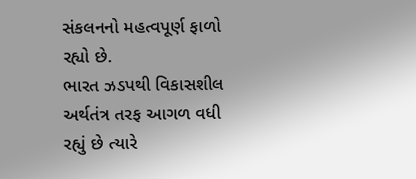સંકલનનો મહત્વપૂર્ણ ફાળો રહ્યો છે.
ભારત ઝડપથી વિકાસશીલ અર્થતંત્ર તરફ આગળ વધી રહ્યું છે ત્યારે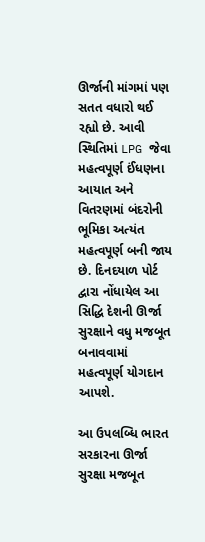ઊર્જાની માંગમાં પણ સતત વધારો થઈ રહ્યો છે. આવી સ્થિતિમાં LPG જેવા મહત્વપૂર્ણ ઈંધણના આયાત અને વિતરણમાં બંદરોની ભૂમિકા અત્યંત મહત્વપૂર્ણ બની જાય છે. દિનદયાળ પોર્ટ દ્વારા નોંધાયેલ આ સિદ્ધિ દેશની ઊર્જા સુરક્ષાને વધુ મજબૂત બનાવવામાં મહત્વપૂર્ણ યોગદાન આપશે.

આ ઉપલબ્ધિ ભારત સરકારના ઊર્જા સુરક્ષા મજબૂત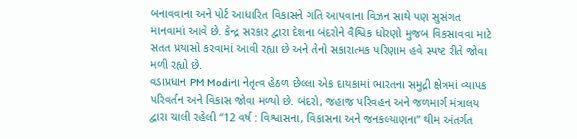બનાવવાના અને પોર્ટ આધારિત વિકાસને ગતિ આપવાના વિઝન સાથે પણ સુસંગત માનવામાં આવે છે. કેન્દ્ર સરકાર દ્વારા દેશના બંદરોને વૈશ્વિક ધોરણો મુજબ વિકસાવવા માટે સતત પ્રયાસો કરવામાં આવી રહ્યા છે અને તેનો સકારાત્મક પરિણામ હવે સ્પષ્ટ રીતે જોવા મળી રહ્યો છે.
વડાપ્રધાન PM Modiના નેતૃત્વ હેઠળ છેલ્લા એક દાયકામાં ભારતના સમુદ્રી ક્ષેત્રમાં વ્યાપક પરિવર્તન અને વિકાસ જોવા મળ્યો છે. બંદરો, જહાજ પરિવહન અને જળમાર્ગ મંત્રાલય દ્વારા ચાલી રહેલી “12 વર્ષ : વિશ્વાસના, વિકાસના અને જનકલ્યાણના” થીમ અંતર્ગત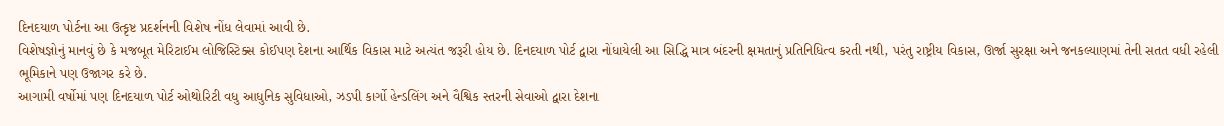દિનદયાળ પોર્ટના આ ઉત્કૃષ્ટ પ્રદર્શનની વિશેષ નોંધ લેવામાં આવી છે.
વિશેષજ્ઞોનું માનવું છે કે મજબૂત મેરિટાઈમ લોજિસ્ટિક્સ કોઈપણ દેશના આર્થિક વિકાસ માટે અત્યંત જરૂરી હોય છે. દિનદયાળ પોર્ટ દ્વારા નોંધાયેલી આ સિદ્ધિ માત્ર બંદરની ક્ષમતાનું પ્રતિનિધિત્વ કરતી નથી, પરંતુ રાષ્ટ્રીય વિકાસ, ઊર્જા સુરક્ષા અને જનકલ્યાણમાં તેની સતત વધી રહેલી ભૂમિકાને પણ ઉજાગર કરે છે.
આગામી વર્ષોમાં પણ દિનદયાળ પોર્ટ ઓથોરિટી વધુ આધુનિક સુવિધાઓ, ઝડપી કાર્ગો હેન્ડલિંગ અને વૈશ્વિક સ્તરની સેવાઓ દ્વારા દેશના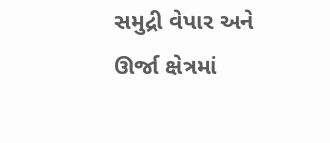સમુદ્રી વેપાર અને ઊર્જા ક્ષેત્રમાં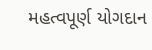મહત્વપૂર્ણ યોગદાન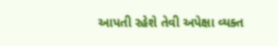આપતી રહેશે તેવી અપેક્ષા વ્યક્ત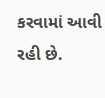કરવામાં આવી રહી છે.